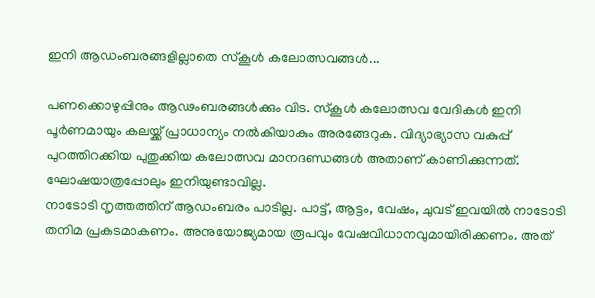ഇനി ആഡംബരങ്ങളില്ലാതെ സ്കൂൾ കലോത്സവങ്ങൾ...

പണക്കൊഴുപ്പിനും ആഢംബരങ്ങൾക്കും വിട. സ്കൂൾ കലോത്സവ വേദികൾ ഇനി പൂർണമായും കലയ്ക്ക് പ്രാധാന്യം നൽകിയാകും അരങ്ങേറുക. വിദ്യാഭ്യാസ വകുപ്പ് പുറത്തിറക്കിയ പുതുക്കിയ കലോത്സവ മാനദണ്ഡങ്ങൾ അതാണ് കാണിക്കുന്നത്. ഘോഷയാത്രപ്പോലും ഇനിയുണ്ടാവില്ല.
നാടോടി നൃത്തത്തിന് ആഡംബരം പാടില്ല. പാട്ട്, ആട്ടം, വേഷം, ചുവട് ഇവയിൽ നാടോടി തനിമ പ്രകടമാകണം. അനുയോജ്യമായ രൂപവും വേഷവിധാനവുമായിരിക്കണം. അത്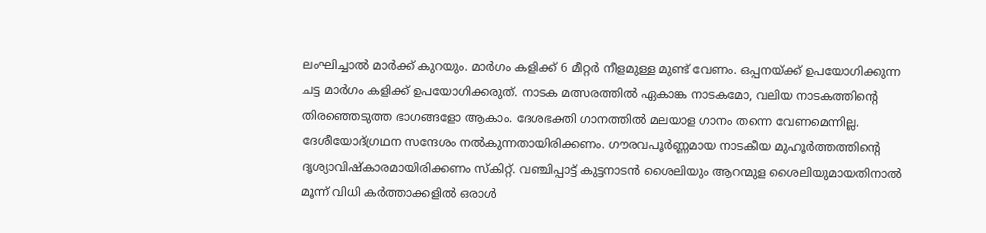ലംഘിച്ചാൽ മാർക്ക് കുറയും. മാർഗം കളിക്ക് 6 മീറ്റർ നീളമുള്ള മുണ്ട് വേണം. ഒപ്പനയ്ക്ക് ഉപയോഗിക്കുന്ന ചട്ട മാർഗം കളിക്ക് ഉപയോഗിക്കരുത്. നാടക മത്സരത്തിൽ ഏകാങ്ക നാടകമോ, വലിയ നാടകത്തിന്റെ തിരഞ്ഞെടുത്ത ഭാഗങ്ങളോ ആകാം. ദേശഭക്തി ഗാനത്തിൽ മലയാള ഗാനം തന്നെ വേണമെന്നില്ല. ദേശീയോദ്ഗ്രഥന സന്ദേശം നൽകുന്നതായിരിക്കണം. ഗൗരവപൂർണ്ണമായ നാടകീയ മുഹൂർത്തത്തിന്റെ ദൃശ്യാവിഷ്കാരമായിരിക്കണം സ്കിറ്റ്. വഞ്ചിപ്പാട്ട് കുട്ടനാടൻ ശൈലിയും ആറന്മുള ശൈലിയുമായതിനാൽ മൂന്ന് വിധി കർത്താക്കളിൽ ഒരാൾ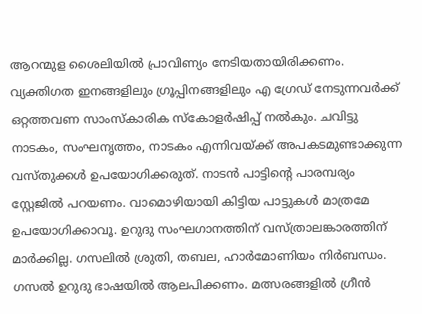ആറന്മുള ശൈലിയിൽ പ്രാവിണ്യം നേടിയതായിരിക്കണം. വ്യക്തിഗത ഇനങ്ങളിലും ഗ്രൂപ്പിനങ്ങളിലും എ ഗ്രേഡ് നേടുന്നവർക്ക് ഒറ്റത്തവണ സാംസ്കാരിക സ്കോളർഷിപ്പ് നൽകും. ചവിട്ടു നാടകം, സംഘനൃത്തം, നാടകം എന്നിവയ്ക്ക് അപകടമുണ്ടാക്കുന്ന വസ്തുക്കൾ ഉപയോഗിക്കരുത്. നാടൻ പാട്ടിന്റെ പാരമ്പര്യം സ്റ്റേജിൽ പറയണം. വാമൊഴിയായി കിട്ടിയ പാട്ടുകൾ മാത്രമേ ഉപയോഗിക്കാവൂ. ഉറുദു സംഘഗാനത്തിന് വസ്ത്രാലങ്കാരത്തിന് മാർക്കില്ല. ഗസലിൽ ശ്രുതി, തബല, ഹാർമോണിയം നിർബന്ധം. ഗസൽ ഉറുദു ഭാഷയിൽ ആലപിക്കണം. മത്സരങ്ങളിൽ ഗ്രീൻ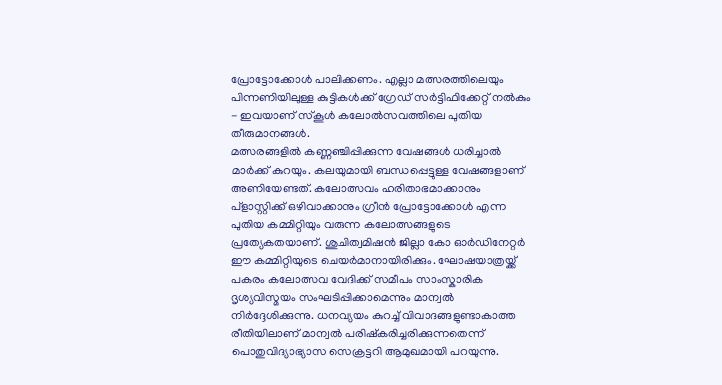പ്രോട്ടോക്കോൾ പാലിക്കണം. എല്ലാ മത്സരത്തിലെയും പിന്നണിയിലുള്ള കുട്ടികൾക്ക് ഗ്രേഡ് സർട്ടിഫിക്കേറ്റ് നൽകും - ഇവയാണ് സ്കൂൾ കലോൽസവത്തിലെ പുതിയ തീരുമാനങ്ങൾ.
മത്സരങ്ങളിൽ കണ്ണഞ്ചിപ്പിക്കുന്ന വേഷങ്ങൾ ധരിച്ചാൽ മാർക്ക് കുറയും. കലയുമായി ബന്ധപ്പെട്ടുള്ള വേഷങ്ങളാണ് അണിയേണ്ടത്. കലോത്സവം ഹരിതാഭമാക്കാനും പ്ളാസ്റ്റിക്ക് ഒഴിവാക്കാനും ഗ്രീൻ പ്രോട്ടോക്കോൾ എന്ന പുതിയ കമ്മിറ്റിയും വരുന്ന കലോത്സങ്ങളുടെ പ്രത്യേകതയാണ്. ശുചിത്വമിഷൻ ജില്ലാ കോ ഓർഡിനേറ്റർ ഈ കമ്മിറ്റിയുടെ ചെയർമാനായിരിക്കും. ഘോഷയാത്രയ്ക്ക് പകരം കലോത്സവ വേദിക്ക് സമീപം സാംസ്കാരിക ദൃശ്യവിസ്മയം സംഘടിപ്പിക്കാമെന്നും മാന്വൽ നിർദ്ദേശിക്കുന്നു. ധനവ്യയം കുറച്ച് വിവാദങ്ങളുണ്ടാകാത്ത രീതിയിലാണ് മാന്വൽ പരിഷ്കരിച്ചരിക്കുന്നതെന്ന് പൊതുവിദ്യാഭ്യാസ സെക്രട്ടറി ആമുഖമായി പറയുന്നു.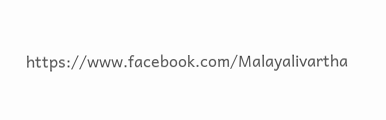https://www.facebook.com/Malayalivartha